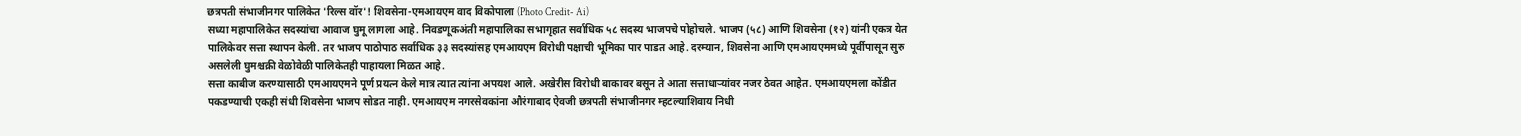छत्रपती संभाजीनगर पालिकेत 'रिल्स वॉर'! शिवसेना-एमआयएम वाद विकोपाला (Photo Credit- Ai)
सध्या महापालिकेत सदस्यांचा आवाज घुमू लागला आहे. निवडणूकअंती महापालिका सभागृहात सर्वाधिक ५८ सदस्य भाजपचे पोहोचले. भाजप (५८) आणि शिवसेना (१२) यांनी एकत्र येत पालिकेवर सत्ता स्थापन केली. तर भाजप पाठोपाठ सर्वाधिक ३३ सदस्यांसह एमआयएम विरोधी पक्षाची भूमिका पार पाडत आहे. दरम्यान, शिवसेना आणि एमआयएममध्ये पूर्वीपासून सुरु असलेली घुमश्चक्री वेळोवेळी पालिकेतही पाहायला मिळत आहे.
सत्ता काबीज करण्यासाठी एमआयएमने पूर्ण प्रयत्न केले मात्र त्यात त्यांना अपयश आले. अखेरीस विरोधी बाकावर बसून ते आता सत्ताधाऱ्यांवर नजर ठेवत आहेत. एमआयएमला कोंडीत पकडण्याची एकही संधी शिवसेना भाजप सोडत नाही. एमआयएम नगरसेवकांना औरंगाबाद ऐवजी छत्रपती संभाजीनगर म्हटल्याशिवाय निधी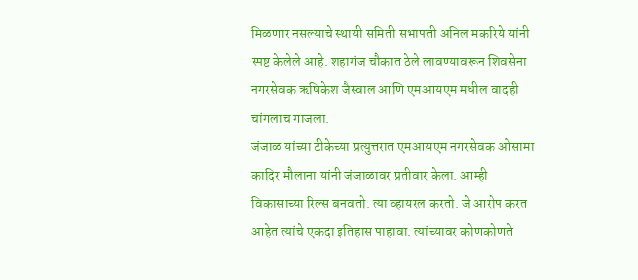मिळणार नसल्याचे स्थायी समिती सभापती अनिल मकरिये यांनी स्पष्ट केलेले आहे. शहागंज चौकात ठेले लावण्यावरून शिवसेना नगरसेवक ऋषिकेश जैस्वाल आणि एमआयएम मधील वादही चांगलाच गाजला.
जंजाळ यांच्या टीकेच्या प्रत्युत्तरात एमआयएम नगरसेवक ओसामा कादिर मौलाना यांनी जंजाळावर प्रतीवार केला. आम्ही विकासाच्या रिल्स बनवतो. त्या व्हायरल करतो. जे आरोप करत आहेत त्यांचे एकदा इतिहास पाहावा. त्यांच्यावर कोणकोणते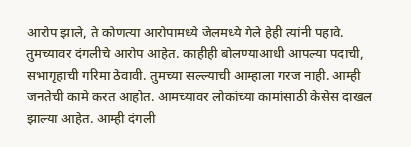आरोप झाले, ते कोणत्या आरोपामध्ये जेलमध्ये गेले हेही त्यांनी पहावे. तुमच्यावर दंगलीचे आरोप आहेत. काहीही बोलण्याआधी आपल्या पदाची, सभागृहाची गरिमा ठेवावी. तुमच्या सल्ल्याची आम्हाला गरज नाही. आम्ही जनतेची कामे करत आहोत. आमच्यावर लोकांच्या कामांसाठी केसेस दाखल झाल्या आहेत. आम्ही दंगली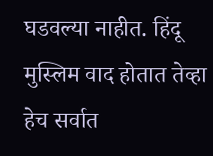घडवल्या नाहीत. हिंदू मुस्लिम वाद होतात तेव्हा हेच सर्वात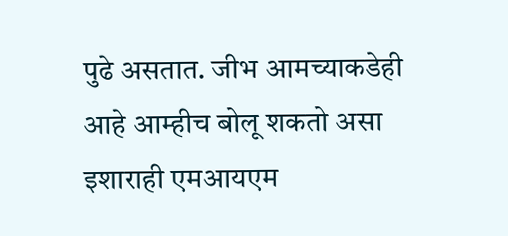पुढे असतात. जीभ आमच्याकडेही आहे आम्हीच बोलू शकतो असा इशाराही एमआयएम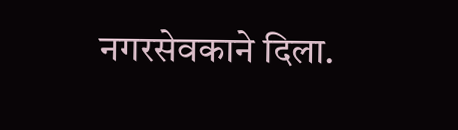नगरसेवकाने दिला.